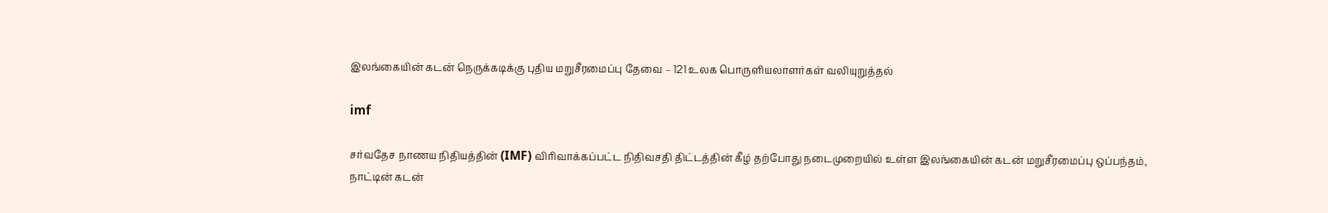இலங்கையின் கடன் நெருக்கடிக்கு புதிய மறுசீரமைப்பு தேவை – 121 உலக பொருளியலாளர்கள் வலியுறுத்தல்

imf

சர்வதேச நாணய நிதியத்தின் (IMF) விரிவாக்கப்பட்ட நிதிவசதி திட்டத்தின் கீழ் தற்போது நடைமுறையில் உள்ள இலங்கையின் கடன் மறுசீரமைப்பு ஒப்பந்தம், நாட்டின் கடன்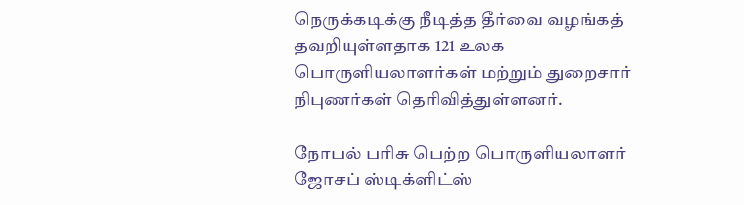நெருக்கடிக்கு நீடித்த தீர்வை வழங்கத் தவறியுள்ளதாக 121 உலக பொருளியலாளர்கள் மற்றும் துறைசார் நிபுணர்கள் தெரிவித்துள்ளனர்.

நோபல் பரிசு பெற்ற பொருளியலாளர் ஜோசப் ஸ்டிக்ளிட்ஸ்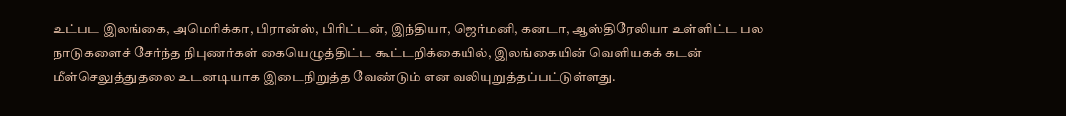உட்பட இலங்கை, அமெரிக்கா, பிரான்ஸ், பிரிட்டன், இந்தியா, ஜெர்மனி, கனடா, ஆஸ்திரேலியா உள்ளிட்ட பல நாடுகளைச் சேர்ந்த நிபுணர்கள் கையெழுத்திட்ட கூட்டறிக்கையில், இலங்கையின் வெளியகக் கடன் மீள்செலுத்துதலை உடனடியாக இடைநிறுத்த வேண்டும் என வலியுறுத்தப்பட்டுள்ளது.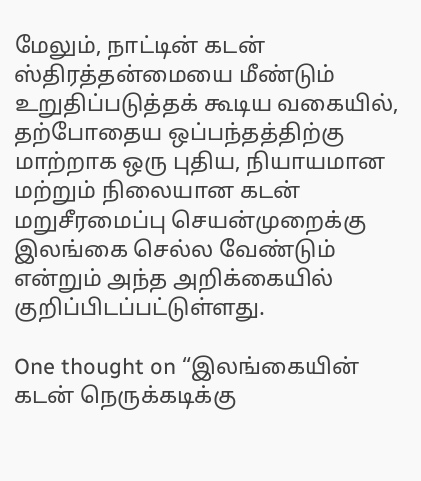மேலும், நாட்டின் கடன் ஸ்திரத்தன்மையை மீண்டும் உறுதிப்படுத்தக் கூடிய வகையில், தற்போதைய ஒப்பந்தத்திற்கு மாற்றாக ஒரு புதிய, நியாயமான மற்றும் நிலையான கடன் மறுசீரமைப்பு செயன்முறைக்கு இலங்கை செல்ல வேண்டும் என்றும் அந்த அறிக்கையில் குறிப்பிடப்பட்டுள்ளது.

One thought on “இலங்கையின் கடன் நெருக்கடிக்கு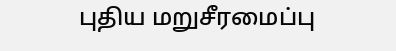புதிய மறுசீரமைப்பு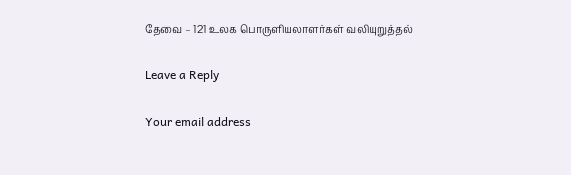தேவை – 121 உலக பொருளியலாளர்கள் வலியுறுத்தல்

Leave a Reply

Your email address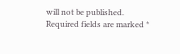will not be published. Required fields are marked *